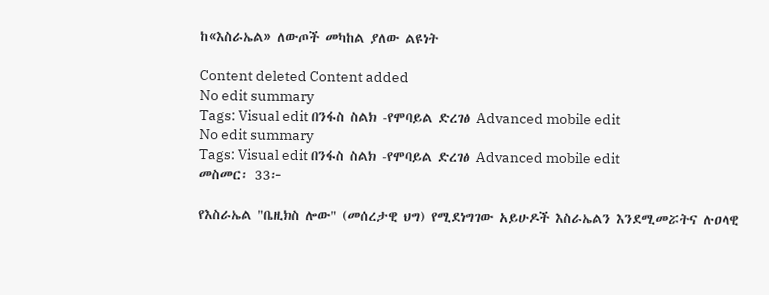ከ«እስራኤል» ለውጦች መካከል ያለው ልዩነት

Content deleted Content added
No edit summary
Tags: Visual edit በንፋስ ስልክ -የሞባይል ድረገፅ Advanced mobile edit
No edit summary
Tags: Visual edit በንፋስ ስልክ -የሞባይል ድረገፅ Advanced mobile edit
መስመር፡ 33፦

የእስራኤል "ቤዚክስ ሎው" (መሰረታዊ ህግ) የሚደነግገው አይሁዶች እስራኤልን እንደሚመሯትና ሉዐላዊ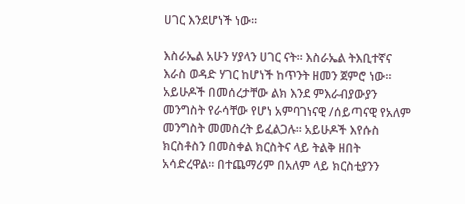ሀገር እንደሆነች ነው።

እስራኤል አሁን ሃያላን ሀገር ናት። እስራኤል ትእቢተኛና እራስ ወዳድ ሃገር ከሆነች ከጥንት ዘመን ጀምሮ ነው። አይሁዶች በመሰረታቸው ልክ እንደ ምእራብያውያን መንግስት የራሳቸው የሆነ አምባገነናዊ /ሰይጣናዊ የአለም መንግስት መመስረት ይፈልጋሉ። አይሁዶች እየሱስ ክርስቶስን በመስቀል ክርስትና ላይ ትልቅ ዘበት አሳድረዋል። በተጨማሪም በአለም ላይ ክርስቲያንን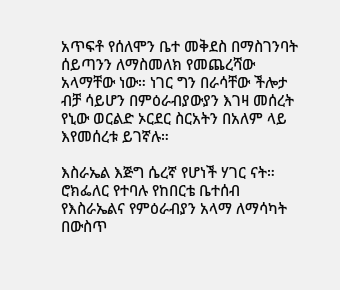አጥፍቶ የሰለሞን ቤተ መቅደስ በማስገንባት ሰይጣንን ለማስመለክ የመጨረሻው አላማቸው ነው። ነገር ግን በራሳቸው ችሎታ ብቻ ሳይሆን በምዕራብያውያን እገዛ መሰረት የኒው ወርልድ ኦርደር ስርአትን በአለም ላይ እየመሰረቱ ይገኛሉ።

እስራኤል እጅግ ሴረኛ የሆነች ሃገር ናት። ሮክፌለር የተባሉ የከበርቴ ቤተሰብ የእስራኤልና የምዕራብያን አላማ ለማሳካት በውስጥ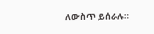ለውስጥ ይሰራሉ።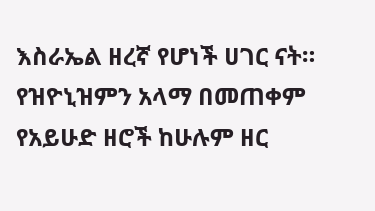እስራኤል ዘረኛ የሆነች ሀገር ናት። የዝዮኒዝምን አላማ በመጠቀም የአይሁድ ዘሮች ከሁሉም ዘር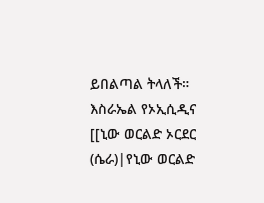ይበልጣል ትላለች። እስራኤል የኦኢሲዲና [[ኒው ወርልድ ኦርደር (ሴራ)|የኒው ወርልድ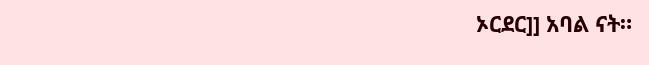ኦርደር]] አባል ናት።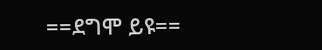==ደግሞ ይዩ==